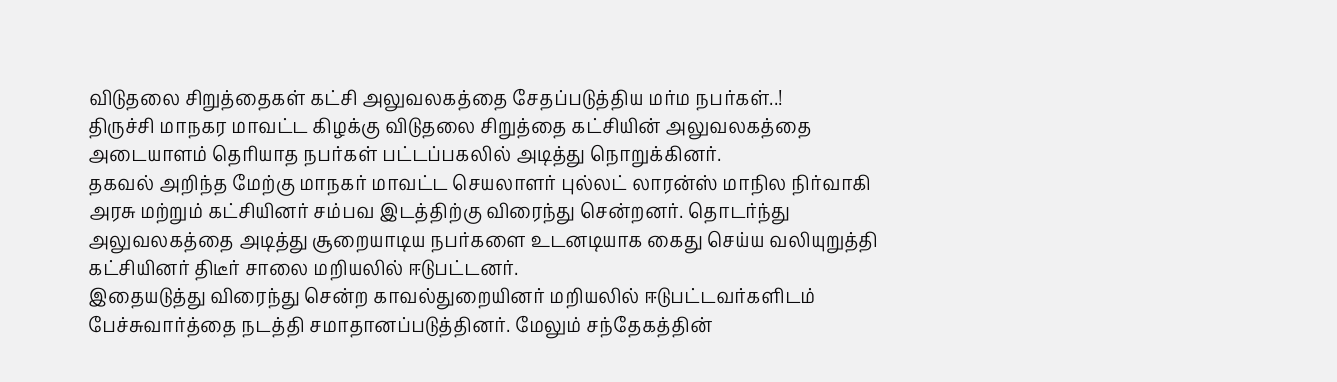விடுதலை சிறுத்தைகள் கட்சி அலுவலகத்தை சேதப்படுத்திய மர்ம நபர்கள்..!
திருச்சி மாநகர மாவட்ட கிழக்கு விடுதலை சிறுத்தை கட்சியின் அலுவலகத்தை அடையாளம் தெரியாத நபர்கள் பட்டப்பகலில் அடித்து நொறுக்கினர்.
தகவல் அறிந்த மேற்கு மாநகர் மாவட்ட செயலாளர் புல்லட் லாரன்ஸ் மாநில நிர்வாகி அரசு மற்றும் கட்சியினர் சம்பவ இடத்திற்கு விரைந்து சென்றனர். தொடர்ந்து அலுவலகத்தை அடித்து சூறையாடிய நபர்களை உடனடியாக கைது செய்ய வலியுறுத்தி கட்சியினர் திடீர் சாலை மறியலில் ஈடுபட்டனர்.
இதையடுத்து விரைந்து சென்ற காவல்துறையினர் மறியலில் ஈடுபட்டவர்களிடம் பேச்சுவார்த்தை நடத்தி சமாதானப்படுத்தினர். மேலும் சந்தேகத்தின்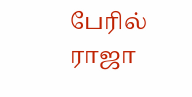பேரில் ராஜா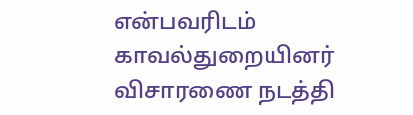என்பவரிடம் காவல்துறையினர் விசாரணை நடத்தி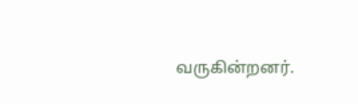வருகின்றனர்.